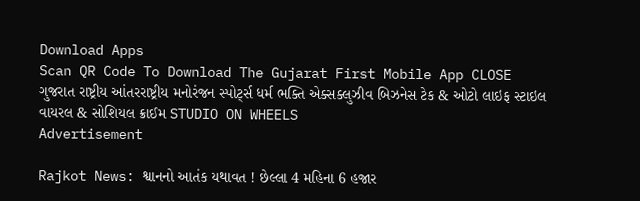Download Apps
Scan QR Code To Download The Gujarat First Mobile App CLOSE
ગુજરાત રાષ્ટ્રીય આંતરરાષ્ટ્રીય મનોરંજન સ્પોર્ટ્સ ધર્મ ભક્તિ એક્સક્લુઝીવ બિઝનેસ ટેક & ઓટો લાઇફ સ્ટાઇલ વાયરલ & સોશિયલ ક્રાઈમ STUDIO ON WHEELS
Advertisement

Rajkot News: શ્વાનનો આતંક યથાવત ! છેલ્લા 4 મહિના 6 હજાર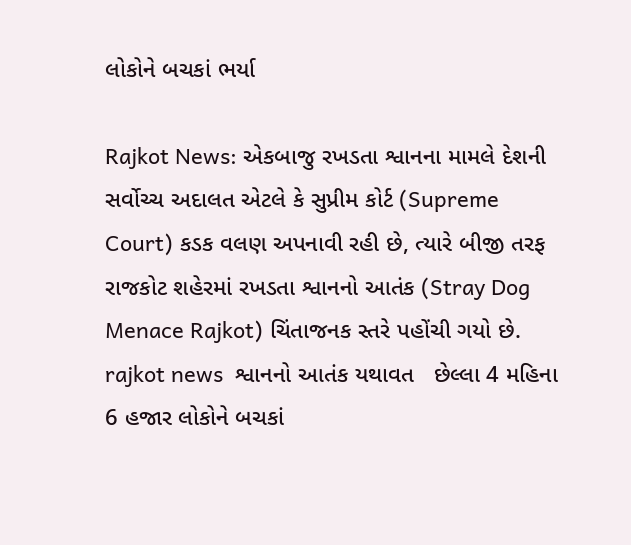લોકોને બચકાં ભર્યા

Rajkot News: એકબાજુ રખડતા શ્વાનના મામલે દેશની સર્વોચ્ચ અદાલત એટલે કે સુપ્રીમ કોર્ટ (Supreme Court) કડક વલણ અપનાવી રહી છે, ત્યારે બીજી તરફ રાજકોટ શહેરમાં રખડતા શ્વાનનો આતંક (Stray Dog Menace Rajkot) ચિંતાજનક સ્તરે પહોંચી ગયો છે.
rajkot news  શ્વાનનો આતંક યથાવત   છેલ્લા 4 મહિના 6 હજાર લોકોને બચકાં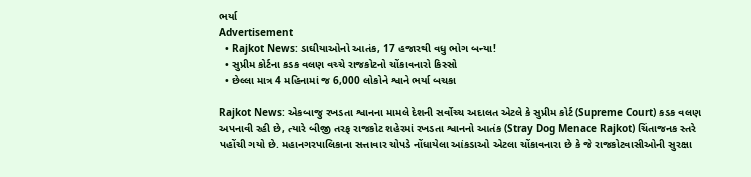ભર્યા
Advertisement
  • Rajkot News: ડાઘીયાઓનો આતંક, 17 હજારથી વધુ ભોગ બન્યા!
  • સુપ્રીમ કોર્ટના કડક વલણ વચ્ચે રાજકોટનો ચોંકાવનારો કિસ્સો
  • છેલ્લા માત્ર 4 મહિનામાં જ 6,000 લોકોને શ્વાને ભર્યા બચકા

Rajkot News: એકબાજુ રખડતા શ્વાનના મામલે દેશની સર્વોચ્ચ અદાલત એટલે કે સુપ્રીમ કોર્ટ (Supreme Court) કડક વલણ અપનાવી રહી છે, ત્યારે બીજી તરફ રાજકોટ શહેરમાં રખડતા શ્વાનનો આતંક (Stray Dog Menace Rajkot) ચિંતાજનક સ્તરે પહોંચી ગયો છે. મહાનગરપાલિકાના સત્તાવાર ચોપડે નોંધાયેલા આંકડાઓ એટલા ચોંકાવનારા છે કે જે રાજકોટવાસીઓની સુરક્ષા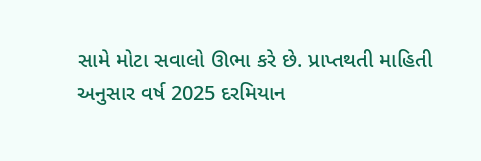સામે મોટા સવાલો ઊભા કરે છે. પ્રાપ્તથતી માહિતી અનુસાર વર્ષ 2025 દરમિયાન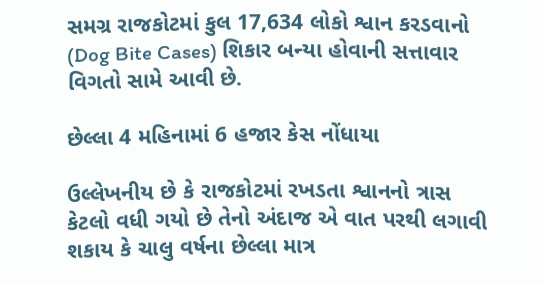સમગ્ર રાજકોટમાં કુલ 17,634 લોકો શ્વાન કરડવાનો (Dog Bite Cases) શિકાર બન્યા હોવાની સત્તાવાર વિગતો સામે આવી છે.

છેલ્લા 4 મહિનામાં 6 હજાર કેસ નોંધાયા

ઉલ્લેખનીય છે કે રાજકોટમાં રખડતા શ્વાનનો ત્રાસ કેટલો વધી ગયો છે તેનો અંદાજ એ વાત પરથી લગાવી શકાય કે ચાલુ વર્ષના છેલ્લા માત્ર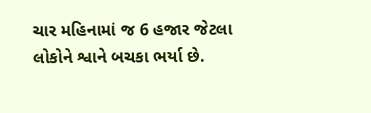ચાર મહિનામાં જ 6 હજાર જેટલા લોકોને શ્વાને બચકા ભર્યા છે.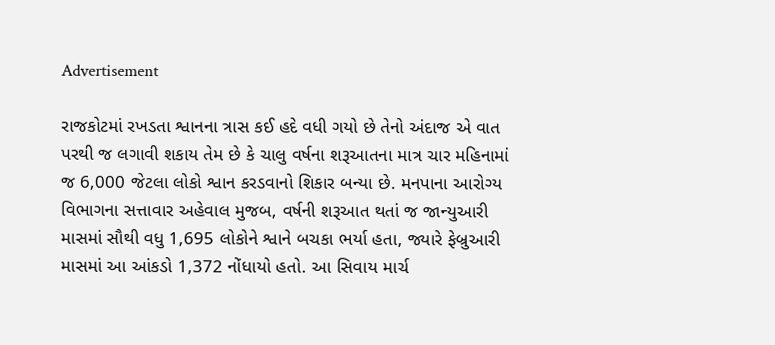Advertisement

રાજકોટમાં રખડતા શ્વાનના ત્રાસ કઈ હદે વધી ગયો છે તેનો અંદાજ એ વાત પરથી જ લગાવી શકાય તેમ છે કે ચાલુ વર્ષના શરૂઆતના માત્ર ચાર મહિનામાં જ 6,000 જેટલા લોકો શ્વાન કરડવાનો શિકાર બન્યા છે. મનપાના આરોગ્ય વિભાગના સત્તાવાર અહેવાલ મુજબ, વર્ષની શરૂઆત થતાં જ જાન્યુઆરી માસમાં સૌથી વધુ 1,695 લોકોને શ્વાને બચકા ભર્યા હતા, જ્યારે ફેબ્રુઆરી માસમાં આ આંકડો 1,372 નોંધાયો હતો. આ સિવાય માર્ચ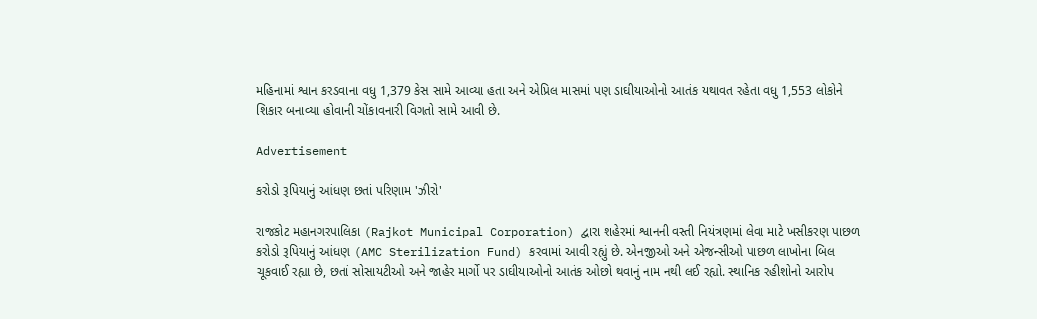મહિનામાં શ્વાન કરડવાના વધુ 1,379 કેસ સામે આવ્યા હતા અને એપ્રિલ માસમાં પણ ડાઘીયાઓનો આતંક યથાવત રહેતા વધુ 1,553 લોકોને શિકાર બનાવ્યા હોવાની ચોંકાવનારી વિગતો સામે આવી છે.

Advertisement

કરોડો રૂપિયાનું આંધણ છતાં પરિણામ 'ઝીરો'

રાજકોટ મહાનગરપાલિકા (Rajkot Municipal Corporation) દ્વારા શહેરમાં શ્વાનની વસ્તી નિયંત્રણમાં લેવા માટે ખસીકરણ પાછળ કરોડો રૂપિયાનું આંધણ (AMC Sterilization Fund) કરવામાં આવી રહ્યું છે. એનજીઓ અને એજન્સીઓ પાછળ લાખોના બિલ ચૂકવાઈ રહ્યા છે, છતાં સોસાયટીઓ અને જાહેર માર્ગો પર ડાઘીયાઓનો આતંક ઓછો થવાનું નામ નથી લઈ રહ્યો. સ્થાનિક રહીશોનો આરોપ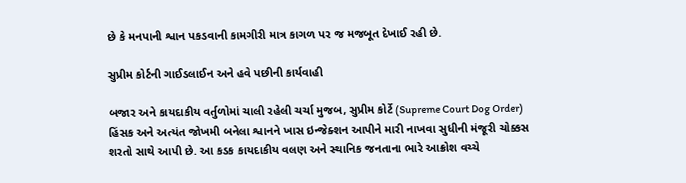છે કે મનપાની શ્વાન પકડવાની કામગીરી માત્ર કાગળ પર જ મજબૂત દેખાઈ રહી છે.

સુપ્રીમ કોર્ટની ગાઈડલાઈન અને હવે પછીની કાર્યવાહી

બજાર અને કાયદાકીય વર્તુળોમાં ચાલી રહેલી ચર્ચા મુજબ, સુપ્રીમ કોર્ટે (Supreme Court Dog Order) હિંસક અને અત્યંત જોખમી બનેલા શ્વાનને ખાસ ઇન્જેક્શન આપીને મારી નાખવા સુધીની મંજૂરી ચોક્કસ શરતો સાથે આપી છે. આ કડક કાયદાકીય વલણ અને સ્થાનિક જનતાના ભારે આક્રોશ વચ્ચે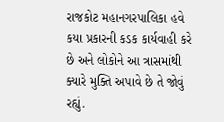રાજકોટ મહાનગરપાલિકા હવે કયા પ્રકારની કડક કાર્યવાહી કરે છે અને લોકોને આ ત્રાસમાંથી ક્યારે મુક્તિ અપાવે છે તે જોવું રહ્યું.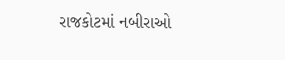રાજકોટમાં નબીરાઓ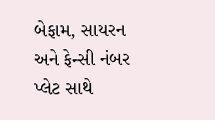બેફામ, સાયરન અને ફેન્સી નંબર પ્લેટ સાથે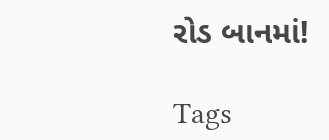રોડ બાનમાં!

Tags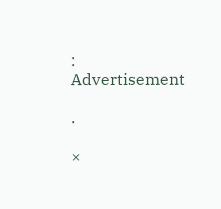:
Advertisement

.

×